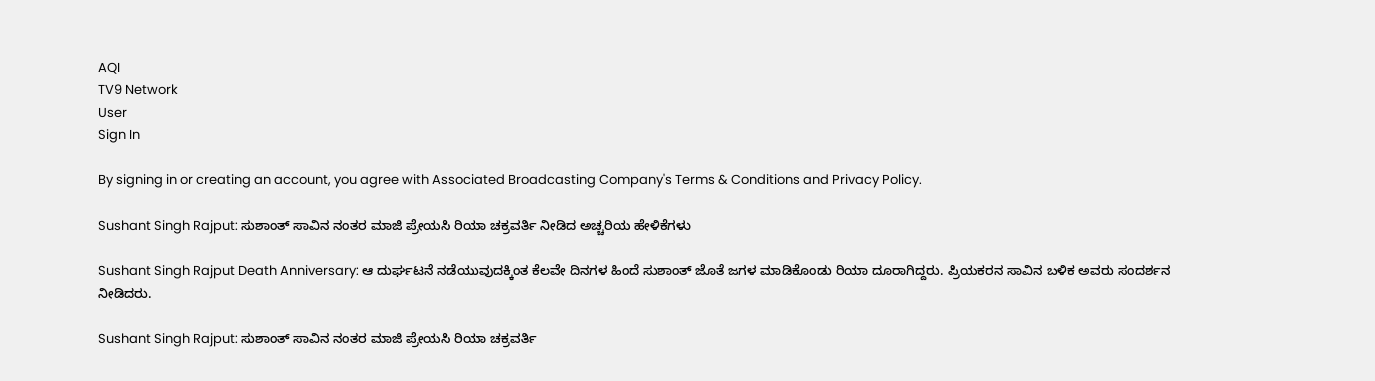AQI
TV9 Network
User
Sign In

By signing in or creating an account, you agree with Associated Broadcasting Company's Terms & Conditions and Privacy Policy.

Sushant Singh Rajput: ಸುಶಾಂತ್ ಸಾವಿನ ನಂತರ ಮಾಜಿ ಪ್ರೇಯಸಿ ರಿಯಾ ಚಕ್ರವರ್ತಿ ನೀಡಿದ ಅಚ್ಚರಿಯ ಹೇಳಿಕೆಗಳು

Sushant Singh Rajput Death Anniversary: ಆ ದುರ್ಘಟನೆ ನಡೆಯುವುದಕ್ಕಿಂತ ಕೆಲವೇ ದಿನಗಳ ಹಿಂದೆ ಸುಶಾಂತ್ ಜೊತೆ ಜಗಳ ಮಾಡಿಕೊಂಡು ರಿಯಾ ದೂರಾಗಿದ್ದರು. ಪ್ರಿಯಕರನ ಸಾವಿನ ಬಳಿಕ ಅವರು ಸಂದರ್ಶನ ನೀಡಿದರು.

Sushant Singh Rajput: ಸುಶಾಂತ್ ಸಾವಿನ ನಂತರ ಮಾಜಿ ಪ್ರೇಯಸಿ ರಿಯಾ ಚಕ್ರವರ್ತಿ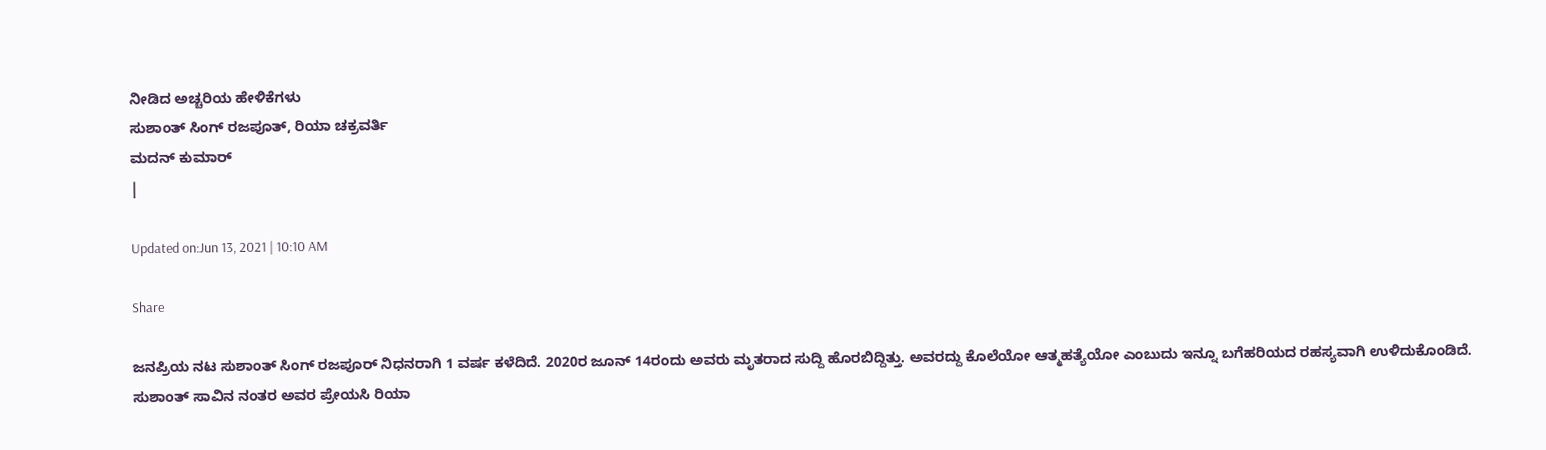ನೀಡಿದ ಅಚ್ಚರಿಯ ಹೇಳಿಕೆಗಳು
ಸುಶಾಂತ್ ಸಿಂಗ್ ರಜಪೂತ್, ರಿಯಾ ಚಕ್ರವರ್ತಿ
ಮದನ್ ಕುಮಾರ್
|

Updated on:Jun 13, 2021 | 10:10 AM

Share

ಜನಪ್ರಿಯ ನಟ ಸುಶಾಂತ್ ಸಿಂಗ್ ರಜಪೂರ್ ನಿಧನರಾಗಿ 1 ವರ್ಷ ಕಳೆದಿದೆ. 2020ರ ಜೂನ್ 14ರಂದು ಅವರು ಮೃತರಾದ ಸುದ್ದಿ ಹೊರಬಿದ್ದಿತ್ತು. ಅವರದ್ದು ಕೊಲೆಯೋ ಆತ್ಮಹತ್ಯೆಯೋ ಎಂಬುದು ಇನ್ನೂ ಬಗೆಹರಿಯದ ರಹಸ್ಯವಾಗಿ ಉಳಿದುಕೊಂಡಿದೆ. ಸುಶಾಂತ್ ಸಾವಿನ ನಂತರ ಅವರ ಪ್ರೇಯಸಿ ರಿಯಾ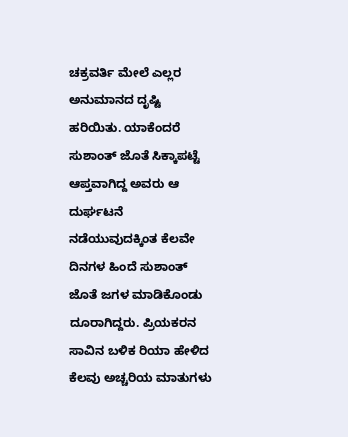ಚಕ್ರವರ್ತಿ ಮೇಲೆ ಎಲ್ಲರ ಅನುಮಾನದ ದೃಷ್ಟಿ ಹರಿಯಿತು. ಯಾಕೆಂದರೆ ಸುಶಾಂತ್ ಜೊತೆ ಸಿಕ್ಕಾಪಟ್ಟೆ ಆಪ್ತವಾಗಿದ್ದ ಅವರು ಆ ದುರ್ಘಟನೆ ನಡೆಯುವುದಕ್ಕಿಂತ ಕೆಲವೇ ದಿನಗಳ ಹಿಂದೆ ಸುಶಾಂತ್ ಜೊತೆ ಜಗಳ ಮಾಡಿಕೊಂಡು ದೂರಾಗಿದ್ದರು. ಪ್ರಿಯಕರನ ಸಾವಿನ ಬಳಿಕ ರಿಯಾ ಹೇಳಿದ ಕೆಲವು ಅಚ್ಚರಿಯ ಮಾತುಗಳು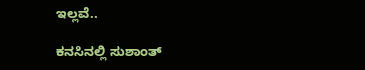ಇಲ್ಲವೆ..

ಕನಸಿನಲ್ಲಿ ಸುಶಾಂತ್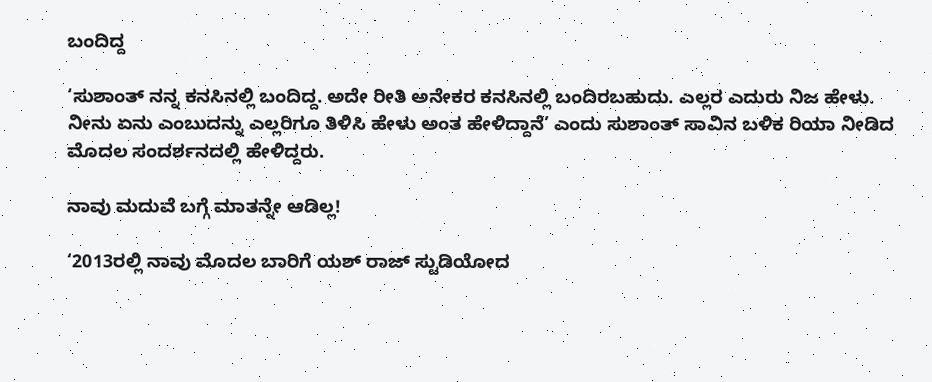ಬಂದಿದ್ದ

‘ಸುಶಾಂತ್ ನನ್ನ ಕನಸಿನಲ್ಲಿ ಬಂದಿದ್ದ. ಅದೇ ರೀತಿ ಅನೇಕರ ಕನಸಿನಲ್ಲಿ ಬಂದಿರಬಹುದು. ಎಲ್ಲರ ಎದುರು ನಿಜ ಹೇಳು. ನೀನು ಏನು ಎಂಬುದನ್ನು ಎಲ್ಲರಿಗೂ ತಿಳಿಸಿ ಹೇಳು ಅಂತ ಹೇಳಿದ್ದಾನೆ’ ಎಂದು ಸುಶಾಂತ್ ಸಾವಿನ ಬಳಿಕ ರಿಯಾ ನೀಡಿದ ಮೊದಲ ಸಂದರ್ಶನದಲ್ಲಿ ಹೇಳಿದ್ದರು.

ನಾವು ಮದುವೆ ಬಗ್ಗೆ ಮಾತನ್ನೇ ಆಡಿಲ್ಲ!

‘2013ರಲ್ಲಿ ನಾವು ಮೊದಲ ಬಾರಿಗೆ ಯಶ್ ರಾಜ್ ಸ್ಟುಡಿಯೋದ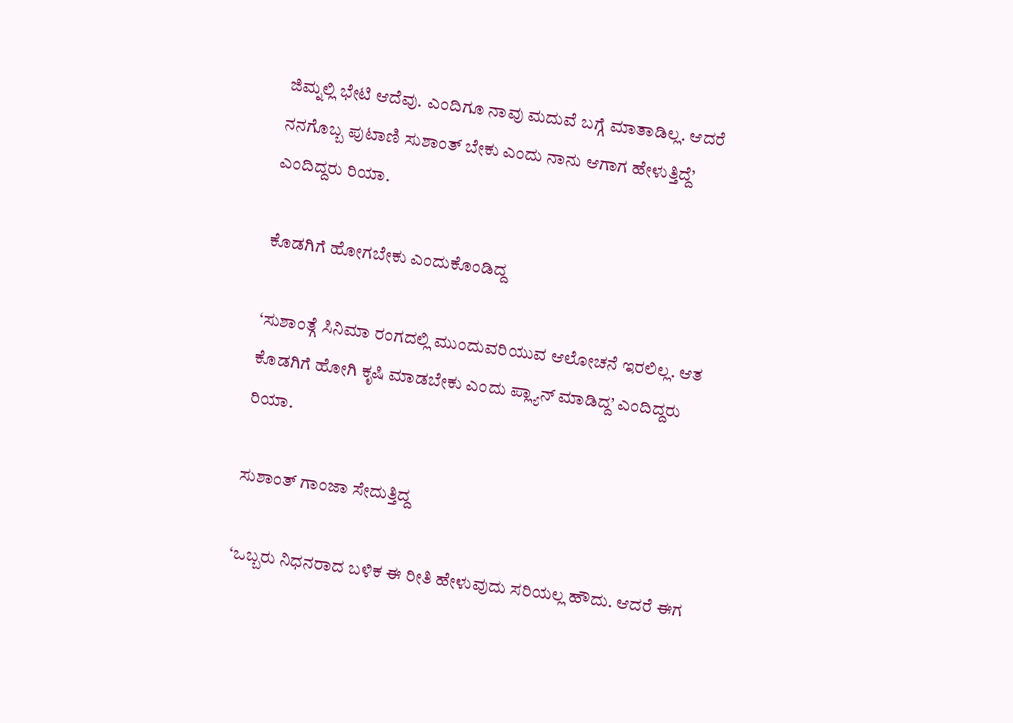ಜಿಮ್ನಲ್ಲಿ ಭೇಟಿ ಆದೆವು. ಎಂದಿಗೂ ನಾವು ಮದುವೆ ಬಗ್ಗೆ ಮಾತಾಡಿಲ್ಲ. ಆದರೆ ನನಗೊಬ್ಬ ಪುಟಾಣಿ ಸುಶಾಂತ್ ಬೇಕು ಎಂದು ನಾನು ಆಗಾಗ ಹೇಳುತ್ತಿದ್ದೆ’ ಎಂದಿದ್ದರು ರಿಯಾ.

ಕೊಡಗಿಗೆ ಹೋಗಬೇಕು ಎಂದುಕೊಂಡಿದ್ದ

‘ಸುಶಾಂತ್ಗೆ ಸಿನಿಮಾ ರಂಗದಲ್ಲಿ ಮುಂದುವರಿಯುವ ಆಲೋಚನೆ ಇರಲಿಲ್ಲ. ಆತ ಕೊಡಗಿಗೆ ಹೋಗಿ ಕೃಷಿ ಮಾಡಬೇಕು ಎಂದು ಪ್ಲ್ಯಾನ್ ಮಾಡಿದ್ದ’ ಎಂದಿದ್ದರು ರಿಯಾ.

ಸುಶಾಂತ್ ಗಾಂಜಾ ಸೇದುತ್ತಿದ್ದ

‘ಒಬ್ಬರು ನಿಧನರಾದ ಬಳಿಕ ಈ ರೀತಿ ಹೇಳುವುದು ಸರಿಯಲ್ಲ ಹೌದು. ಆದರೆ ಈಗ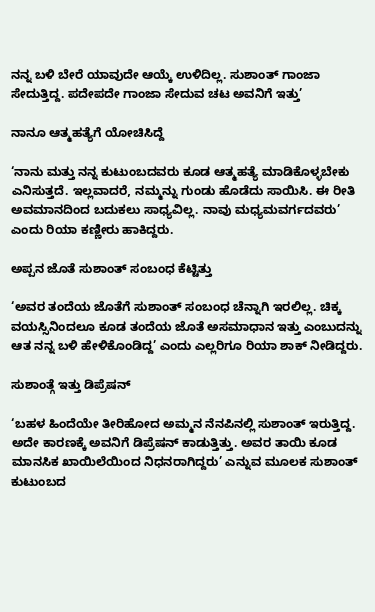ನನ್ನ ಬಳಿ ಬೇರೆ ಯಾವುದೇ ಆಯ್ಕೆ ಉಳಿದಿಲ್ಲ. ಸುಶಾಂತ್ ಗಾಂಜಾ ಸೇದುತ್ತಿದ್ದ. ಪದೇಪದೇ ಗಾಂಜಾ ಸೇದುವ ಚಟ ಅವನಿಗೆ ಇತ್ತು’

ನಾನೂ ಆತ್ಮಹತ್ಯೆಗೆ ಯೋಚಿಸಿದ್ದೆ

‘ನಾನು ಮತ್ತು ನನ್ನ ಕುಟುಂಬದವರು ಕೂಡ ಆತ್ಮಹತ್ಯೆ ಮಾಡಿಕೊಳ್ಳಬೇಕು ಎನಿಸುತ್ತದೆ. ಇಲ್ಲವಾದರೆ, ನಮ್ಮನ್ನು ಗುಂಡು ಹೊಡೆದು ಸಾಯಿಸಿ. ಈ ರೀತಿ ಅವಮಾನದಿಂದ ಬದುಕಲು ಸಾಧ್ಯವಿಲ್ಲ. ನಾವು ಮಧ್ಯಮವರ್ಗದವರು’ ಎಂದು ರಿಯಾ ಕಣ್ಣೀರು ಹಾಕಿದ್ದರು.

ಅಪ್ಪನ ಜೊತೆ ಸುಶಾಂತ್ ಸಂಬಂಧ ಕೆಟ್ಟಿತ್ತು

‘ಅವರ ತಂದೆಯ ಜೊತೆಗೆ ಸುಶಾಂತ್ ಸಂಬಂಧ ಚೆನ್ನಾಗಿ ಇರಲಿಲ್ಲ. ಚಿಕ್ಕ ವಯಸ್ಸಿನಿಂದಲೂ ಕೂಡ ತಂದೆಯ ಜೊತೆ ಅಸಮಾಧಾನ ಇತ್ತು ಎಂಬುದನ್ನು ಆತ ನನ್ನ ಬಳಿ ಹೇಳಿಕೊಂಡಿದ್ದ’ ಎಂದು ಎಲ್ಲರಿಗೂ ರಿಯಾ ಶಾಕ್ ನೀಡಿದ್ದರು.

ಸುಶಾಂತ್ಗೆ ಇತ್ತು ಡಿಪ್ರೆಷನ್

‘ಬಹಳ ಹಿಂದೆಯೇ ತೀರಿಹೋದ ಅಮ್ಮನ ನೆನಪಿನಲ್ಲಿ ಸುಶಾಂತ್ ಇರುತ್ತಿದ್ದ. ಅದೇ ಕಾರಣಕ್ಕೆ ಅವನಿಗೆ ಡಿಪ್ರೆಷನ್ ಕಾಡುತ್ತಿತ್ತು. ಅವರ ತಾಯಿ ಕೂಡ ಮಾನಸಿಕ ಖಾಯಿಲೆಯಿಂದ ನಿಧನರಾಗಿದ್ದರು’ ಎನ್ನುವ ಮೂಲಕ ಸುಶಾಂತ್ ಕುಟುಂಬದ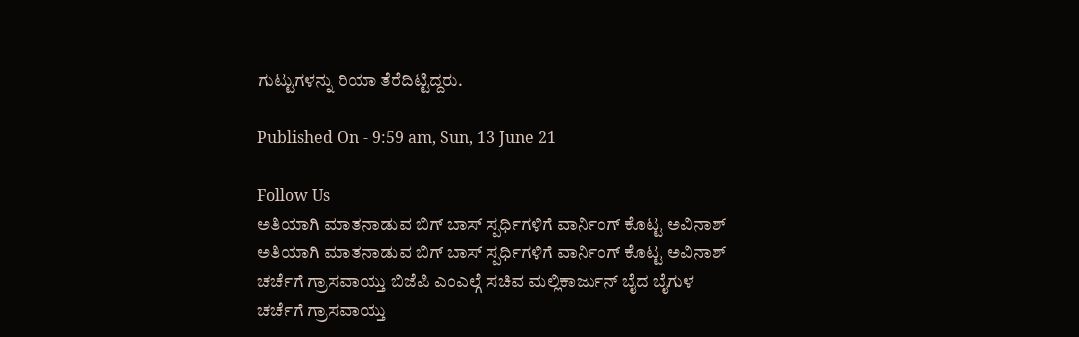ಗುಟ್ಟುಗಳನ್ನು ರಿಯಾ ತೆರೆದಿಟ್ಟಿದ್ದರು.

Published On - 9:59 am, Sun, 13 June 21

Follow Us
ಅತಿಯಾಗಿ ಮಾತನಾಡುವ ಬಿಗ್ ಬಾಸ್ ಸ್ಪರ್ಧಿಗಳಿಗೆ ವಾರ್ನಿಂಗ್ ಕೊಟ್ಟ ಅವಿನಾಶ್
ಅತಿಯಾಗಿ ಮಾತನಾಡುವ ಬಿಗ್ ಬಾಸ್ ಸ್ಪರ್ಧಿಗಳಿಗೆ ವಾರ್ನಿಂಗ್ ಕೊಟ್ಟ ಅವಿನಾಶ್
ಚರ್ಚೆಗೆ ಗ್ರಾಸವಾಯ್ತು ಬಿಜೆಪಿ ಎಂಎಲ್ಗೆ ಸಚಿವ ಮಲ್ಲಿಕಾರ್ಜುನ್ ಬೈದ ಬೈಗುಳ
ಚರ್ಚೆಗೆ ಗ್ರಾಸವಾಯ್ತು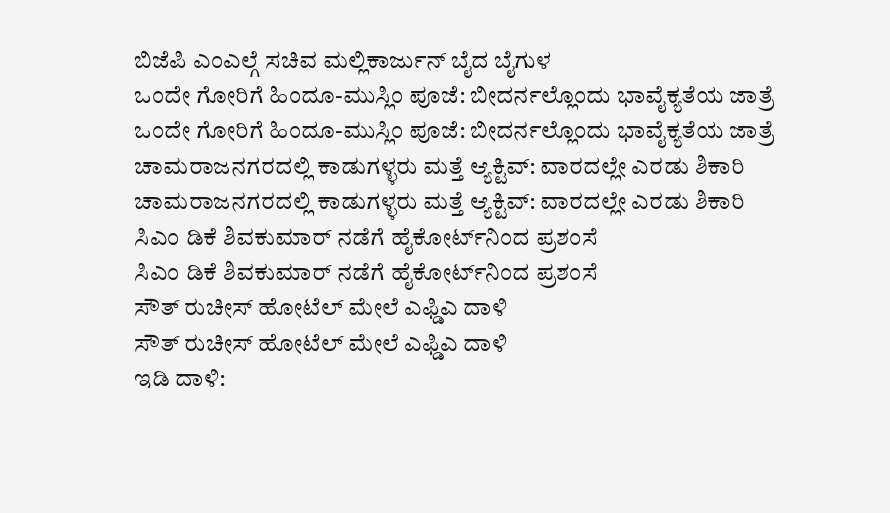ಬಿಜೆಪಿ ಎಂಎಲ್ಗೆ ಸಚಿವ ಮಲ್ಲಿಕಾರ್ಜುನ್ ಬೈದ ಬೈಗುಳ
ಒಂದೇ ಗೋರಿಗೆ ಹಿಂದೂ-ಮುಸ್ಲಿಂ ಪೂಜೆ: ಬೀದರ್ನಲ್ಲೊಂದು ಭಾವೈಕ್ಯತೆಯ ಜಾತ್ರೆ
ಒಂದೇ ಗೋರಿಗೆ ಹಿಂದೂ-ಮುಸ್ಲಿಂ ಪೂಜೆ: ಬೀದರ್ನಲ್ಲೊಂದು ಭಾವೈಕ್ಯತೆಯ ಜಾತ್ರೆ
ಚಾಮರಾಜನಗರದಲ್ಲಿ ಕಾಡುಗಳ್ಳರು ಮತ್ತೆ ಆ್ಯಕ್ಟಿವ್: ವಾರದಲ್ಲೇ ಎರಡು ಶಿಕಾರಿ
ಚಾಮರಾಜನಗರದಲ್ಲಿ ಕಾಡುಗಳ್ಳರು ಮತ್ತೆ ಆ್ಯಕ್ಟಿವ್: ವಾರದಲ್ಲೇ ಎರಡು ಶಿಕಾರಿ
ಸಿಎಂ ಡಿಕೆ ಶಿವಕುಮಾರ್ ನಡೆಗೆ ಹೈಕೋರ್ಟ್‌ನಿಂದ ಪ್ರಶಂಸೆ
ಸಿಎಂ ಡಿಕೆ ಶಿವಕುಮಾರ್ ನಡೆಗೆ ಹೈಕೋರ್ಟ್‌ನಿಂದ ಪ್ರಶಂಸೆ
ಸೌತ್ ರುಚೀಸ್ ಹೋಟೆಲ್ ಮೇಲೆ ಎಫ್ಡಿಎ ದಾಳಿ
ಸೌತ್ ರುಚೀಸ್ ಹೋಟೆಲ್ ಮೇಲೆ ಎಫ್ಡಿಎ ದಾಳಿ
ಇಡಿ ದಾಳಿ: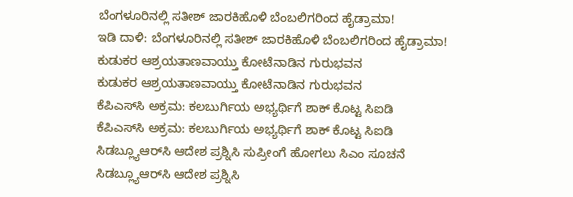ಬೆಂಗಳೂರಿನಲ್ಲಿ ಸತೀಶ್ ಜಾರಕಿಹೊಳಿ ಬೆಂಬಲಿಗರಿಂದ ಹೈಡ್ರಾಮಾ!
ಇಡಿ ದಾಳಿ: ಬೆಂಗಳೂರಿನಲ್ಲಿ ಸತೀಶ್ ಜಾರಕಿಹೊಳಿ ಬೆಂಬಲಿಗರಿಂದ ಹೈಡ್ರಾಮಾ!
ಕುಡುಕರ ಆಶ್ರಯತಾಣವಾಯ್ತು ಕೋಟೆನಾಡಿನ ಗುರುಭವನ
ಕುಡುಕರ ಆಶ್ರಯತಾಣವಾಯ್ತು ಕೋಟೆನಾಡಿನ ಗುರುಭವನ
ಕೆಪಿಎಸ್‌ಸಿ ಅಕ್ರಮ: ಕಲಬುರ್ಗಿಯ ಅಭ್ಯರ್ಥಿಗೆ ಶಾಕ್ ಕೊಟ್ಟ ಸಿಐಡಿ
ಕೆಪಿಎಸ್‌ಸಿ ಅಕ್ರಮ: ಕಲಬುರ್ಗಿಯ ಅಭ್ಯರ್ಥಿಗೆ ಶಾಕ್ ಕೊಟ್ಟ ಸಿಐಡಿ
ಸಿಡಬ್ಲ್ಯೂಆರ್‌ಸಿ ಆದೇಶ ಪ್ರಶ್ನಿಸಿ ಸುಪ್ರೀಂಗೆ ಹೋಗಲು ಸಿಎಂ ಸೂಚನೆ
ಸಿಡಬ್ಲ್ಯೂಆರ್‌ಸಿ ಆದೇಶ ಪ್ರಶ್ನಿಸಿ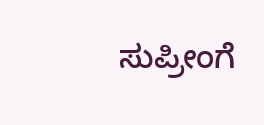ಸುಪ್ರೀಂಗೆ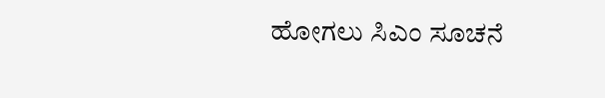ಹೋಗಲು ಸಿಎಂ ಸೂಚನೆ